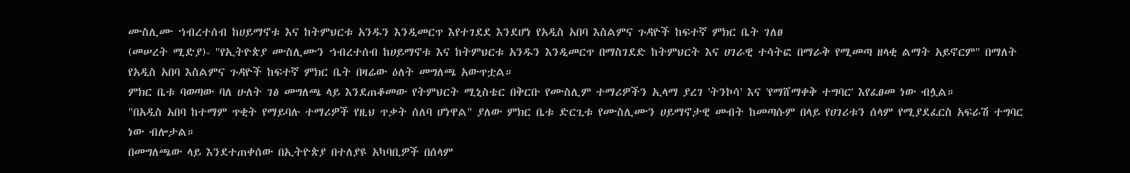ሙስሊሙ ኀብረተሰብ ከሀይማኖቱ እና ከትምህርቱ አንዱን እንዲመርጥ እየተገደደ እንደሆነ የአዲስ አበባ እስልምና ጉዳዮች ከፍተኛ ምክር ቤት ገለፀ
(መሠረት ሚድያ)- "የኢትዮጵያ ሙስሊሙን ኀብረተሰብ ከሀይማኖቱ እና ከትምህርቱ አንዱን እንዲመርጥ በማስገደድ ከትምህርት እና ሀገራዊ ተሳትፎ በማራቅ የሚመጣ ዘላቂ ልማት አይኖርም" በማለት የአዲስ አበባ እስልምና ጉዳዮች ከፍተኛ ምክር ቤት በዛሬው ዕለት መግለጫ አውጥቷል።
ምክር ቤቱ ባወጣው ባለ ሁለት ገፅ መግለጫ ላይ እንደጠቆመው የትምህርት ሚኒስቴር በቅርቡ የሙስሊም ተማሪዎችን ኢላማ ያረገ 'ትንኮሳ' እና 'የማሸማቀቅ ተግባር' እየፈፀመ ነው ብሏል።
"በአዲስ አበባ ከተማም ጥቂት የማይባሉ ተማሪዎች የዚህ ጥቃት ሰለባ ሆነዋል" ያለው ምክር ቤቱ ድርጊቱ የሙስሊሙን ሀይማኖታዊ መብት ከመጣሱም በላይ የሀገሪቱን ሰላም የሚያደፈርስ አፍራሽ ተግባር ነው ብሎታል።
በመግለጫው ላይ እንደተጠቀሰው በኢትዮጵያ በተለያዩ አካባቢዎች በሰላም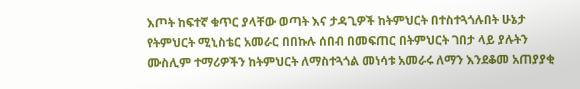እጦት ከፍተኛ ቁጥር ያላቸው ወጣት እና ታዳጊዎች ከትምህርት በተስተጓጎሉበት ሁኔታ የትምህርት ሚኒስቴር አመራር በበኩሉ ሰበብ በመፍጠር በትምህርት ገበታ ላይ ያሉትን ሙስሊም ተማሪዎችን ከትምህርት ለማስተጓጎል መነሳቱ አመራሩ ለማን እንደቆመ አጠያያቂ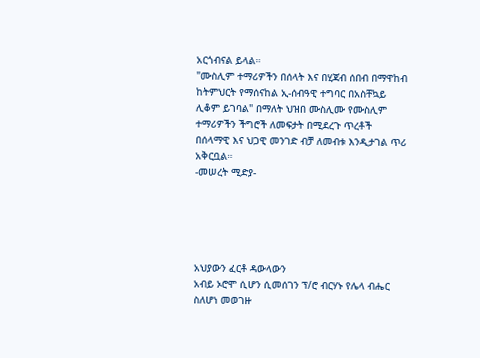አርጎብናል ይላል።
"ሙስሊም ተማሪዎችን በሰላት እና በሂጃብ ሰበብ በማዋከብ ከትምህርት የማሰናከል ኢ-ሰብዓዊ ተግባር በአስቸኳይ ሊቆም ይገባል" በማለት ህዝበ ሙስሊሙ የሙስሊም ተማሪዎችን ችግሮች ለመፍታት በሚደረጉ ጥረቶች በሰላማዊ እና ህጋዊ መንገድ ብቻ ለመብቱ እንዲታገል ጥሪ አቅርቧል።
-መሠረት ሚድያ-





አህያውን ፈርቶ ዳውላውን
አብይ ኦሮሞ ሲሆን ሲመሰገን ፕ/ሮ ብርሃኑ የሌላ ብሔር ስለሆነ መወገዙ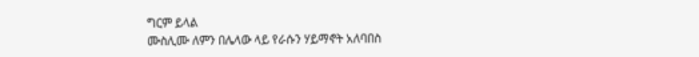ግርም ይላል
ሙስሊሙ ለምን በሌላው ላይ የራሱን ሃይማኖት አለባበስ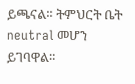ይጫናል። ትምህርት ቤት neutral መሆን ይገባዋል።